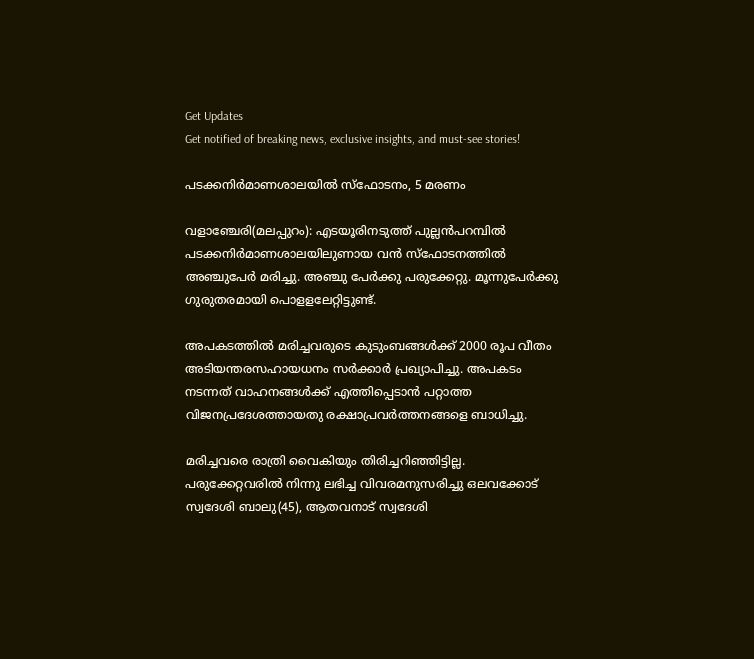Get Updates
Get notified of breaking news, exclusive insights, and must-see stories!

പടക്കനിര്‍മാണശാലയില്‍ സ്ഫോടനം, 5 മരണം

വളാഞ്ചേരി(മലപ്പുറം): എടയൂരിനടുത്ത് പുല്ലന്‍പറമ്പില്‍ പടക്കനിര്‍മാണശാലയിലുണായ വന്‍ സ്ഫോടനത്തില്‍ അഞ്ചുപേര്‍ മരിച്ചു. അഞ്ചു പേര്‍ക്കു പരുക്കേറ്റു. മൂന്നുപേര്‍ക്കു ഗുരുതരമായി പൊളളലേറ്റിട്ടുണ്ട്.

അപകടത്തില്‍ മരിച്ചവരുടെ കുടുംബങ്ങള്‍ക്ക് 2000 രൂപ വീതം അടിയന്തരസഹായധനം സര്‍ക്കാര്‍ പ്രഖ്യാപിച്ചു. അപകടം നടന്നത് വാഹനങ്ങള്‍ക്ക് എത്തിപ്പെടാന്‍ പറ്റാത്ത വിജനപ്രദേശത്തായതു രക്ഷാപ്രവര്‍ത്തനങ്ങളെ ബാധിച്ചു.

മരിച്ചവരെ രാത്രി വൈകിയും തിരിച്ചറിഞ്ഞിട്ടില്ല. പരുക്കേറ്റവരില്‍ നിന്നു ലഭിച്ച വിവരമനുസരിച്ചു ഒലവക്കോട് സ്വദേശി ബാലു(45), ആതവനാട് സ്വദേശി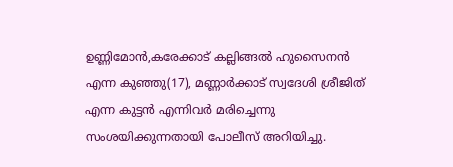ഉണ്ണിമോന്‍,കരേക്കാട് കല്ലിങ്ങല്‍ ഹുസൈനന്‍ എന്ന കുഞ്ഞു(17), മണ്ണാര്‍ക്കാട് സ്വദേശി ശ്രീജിത് എന്ന കുട്ടന്‍ എന്നിവര്‍ മരിച്ചെന്നു സംശയിക്കുന്നതായി പോലീസ് അറിയിച്ചു.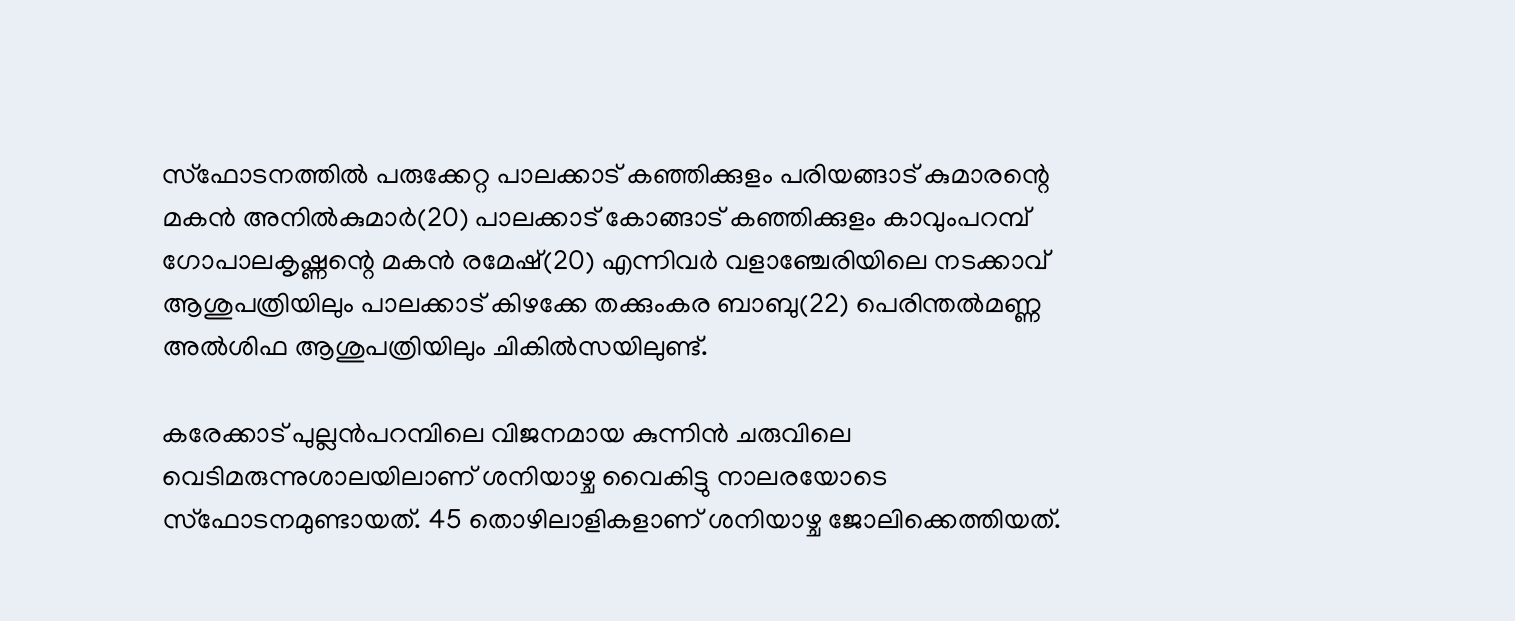സ്ഫോടനത്തില്‍ പരുക്കേറ്റ പാലക്കാട് കഞ്ഞിക്കുളം പരിയങ്ങാട് കുമാരന്റെ മകന്‍ അനില്‍കുമാര്‍(20) പാലക്കാട് കോങ്ങാട് കഞ്ഞിക്കുളം കാവുംപറമ്പ് ഗോപാലകൃഷ്ണന്റെ മകന്‍ രമേഷ്(20) എന്നിവര്‍ വളാഞ്ചേരിയിലെ നടക്കാവ് ആശുപത്രിയിലും പാലക്കാട് കിഴക്കേ തക്കുംകര ബാബു(22) പെരിന്തല്‍മണ്ണ അല്‍ശിഫ ആശുപത്രിയിലും ചികില്‍സയിലുണ്ട്.

കരേക്കാട് പുല്ലന്‍പറമ്പിലെ വിജനമായ കുന്നിന്‍ ചരുവിലെ വെടിമരുന്നുശാലയിലാണ് ശനിയാഴ്ച വൈകിട്ടു നാലരയോടെ സ്ഫോടനമുണ്ടായത്. 45 തൊഴിലാളികളാണ് ശനിയാഴ്ച ജോലിക്കെത്തിയത്.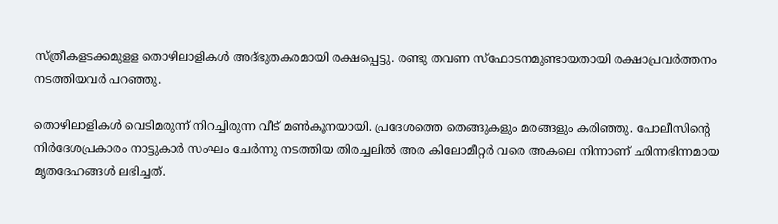സ്ത്രീകളടക്കമുളള തൊഴിലാളികള്‍ അദ്ഭുതകരമായി രക്ഷപ്പെട്ടു. രണ്ടു തവണ സ്ഫോടനമുണ്ടായതായി രക്ഷാപ്രവര്‍ത്തനം നടത്തിയവര്‍ പറഞ്ഞു.

തൊഴിലാളികള്‍ വെടിമരുന്ന് നിറച്ചിരുന്ന വീട് മണ്‍കൂനയായി. പ്രദേശത്തെ തെങ്ങുകളും മരങ്ങളും കരിഞ്ഞു. പോലീസിന്റെ നിര്‍ദേശപ്രകാരം നാട്ടുകാര്‍ സംഘം ചേര്‍ന്നു നടത്തിയ തിരച്ചലില്‍ അര കിലോമീറ്റര്‍ വരെ അകലെ നിന്നാണ് ഛിന്നഭിന്നമായ മൃതദേഹങ്ങള്‍ ലഭിച്ചത്.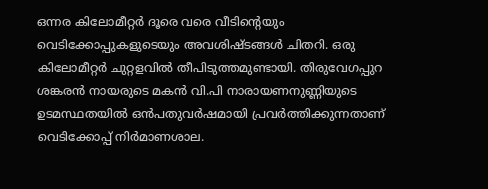ഒന്നര കിലോമീറ്റര്‍ ദൂരെ വരെ വീടിന്റെയും വെടിക്കോപ്പുകളുടെയും അവശിഷ്ടങ്ങള്‍ ചിതറി. ഒരു കിലോമീറ്റര്‍ ചുറ്റളവില്‍ തീപിടുത്തമുണ്ടായി. തിരുവേഗപ്പുറ ശങ്കരന്‍ നായരുടെ മകന്‍ വി.പി നാരായണനുണ്ണിയുടെ ഉടമസ്ഥതയില്‍ ഒന്‍പതുവര്‍ഷമായി പ്രവര്‍ത്തിക്കുന്നതാണ് വെടിക്കോപ്പ് നിര്‍മാണശാല.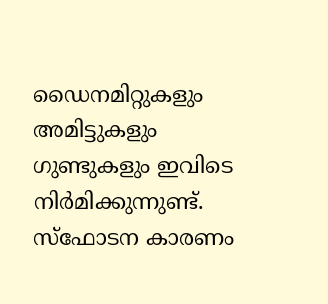ഡൈനമിറ്റുകളും അമിട്ടുകളും ഗുണ്ടുകളും ഇവിടെ നിര്‍മിക്കുന്നുണ്ട്. സ്ഫോടന കാരണം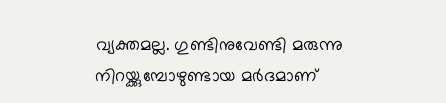വ്യക്തമല്ല. ഗുണ്ടിനുവേണ്ടി മരുന്നു നിറയ്ക്കുമ്പോഴുണ്ടായ മര്‍ദമാണ്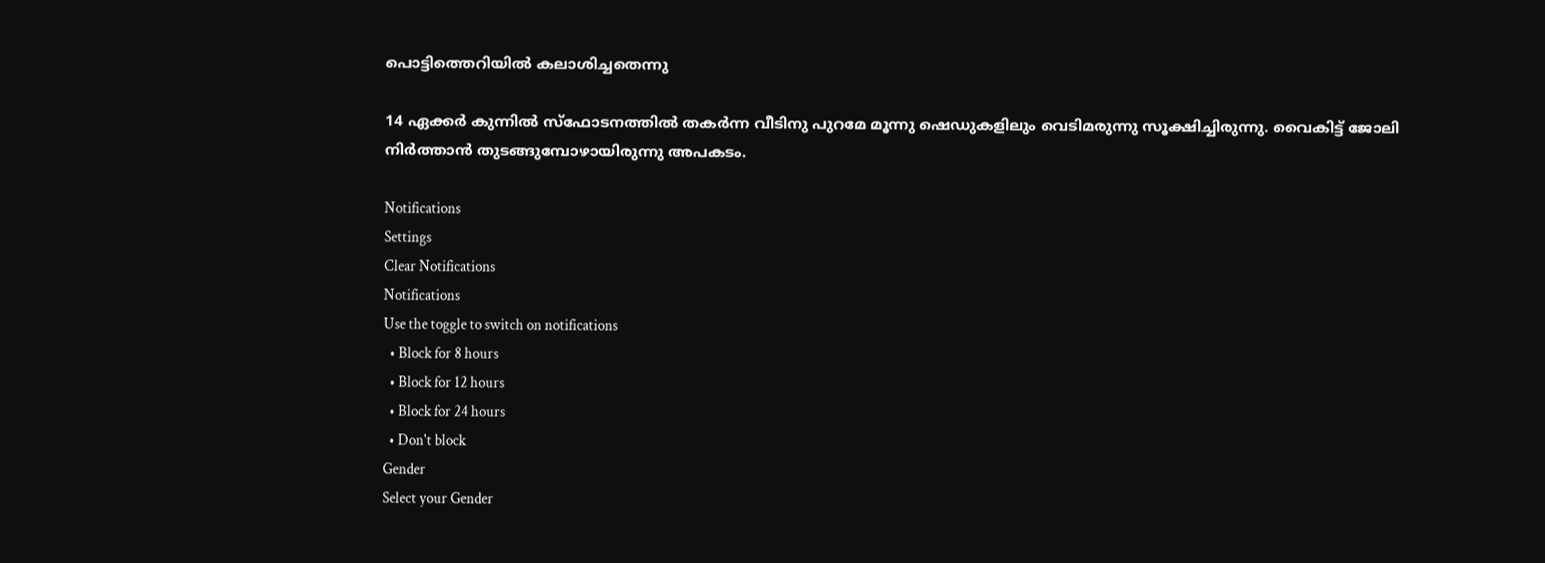പൊട്ടിത്തെറിയില്‍ കലാശിച്ചതെന്നു

14 ഏക്കര്‍ കുന്നില്‍ സ്ഫോടനത്തില്‍ തകര്‍ന്ന വീടിനു പുറമേ മൂന്നു ഷെഡുകളിലും വെടിമരുന്നു സൂക്ഷിച്ചിരുന്നു. വൈകിട്ട് ജോലി നിര്‍ത്താന്‍ തുടങ്ങുമ്പോഴായിരുന്നു അപകടം.

Notifications
Settings
Clear Notifications
Notifications
Use the toggle to switch on notifications
  • Block for 8 hours
  • Block for 12 hours
  • Block for 24 hours
  • Don't block
Gender
Select your Gender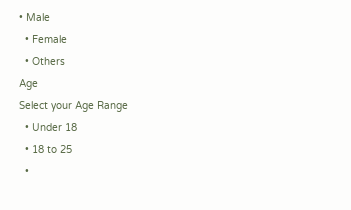• Male
  • Female
  • Others
Age
Select your Age Range
  • Under 18
  • 18 to 25
  •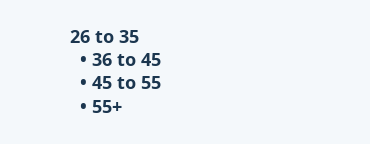26 to 35
  • 36 to 45
  • 45 to 55
  • 55+